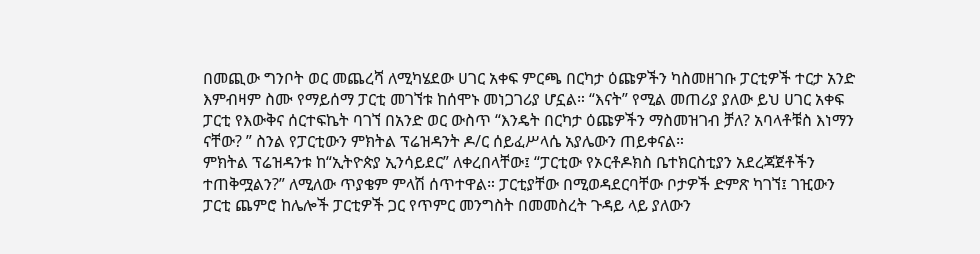በመጪው ግንቦት ወር መጨረሻ ለሚካሄደው ሀገር አቀፍ ምርጫ በርካታ ዕጩዎችን ካስመዘገቡ ፓርቲዎች ተርታ አንድ እምብዛም ስሙ የማይሰማ ፓርቲ መገኘቱ ከሰሞኑ መነጋገሪያ ሆኗል። “እናት” የሚል መጠሪያ ያለው ይህ ሀገር አቀፍ ፓርቲ የእውቅና ሰርተፍኬት ባገኘ በአንድ ወር ውስጥ “እንዴት በርካታ ዕጩዎችን ማስመዝገብ ቻለ? አባላቶቹስ እነማን ናቸው? ” ስንል የፓርቲውን ምክትል ፕሬዝዳንት ዶ/ር ሰይፈሥላሴ አያሌውን ጠይቀናል።
ምክትል ፕሬዝዳንቱ ከ“ኢትዮጵያ ኢንሳይደር” ለቀረበላቸው፤ “ፓርቲው የኦርቶዶክስ ቤተክርስቲያን አደረጃጀቶችን ተጠቅሟልን?” ለሚለው ጥያቄም ምላሽ ሰጥተዋል። ፓርቲያቸው በሚወዳደርባቸው ቦታዎች ድምጽ ካገኘ፤ ገዢውን ፓርቲ ጨምሮ ከሌሎች ፓርቲዎች ጋር የጥምር መንግስት በመመስረት ጉዳይ ላይ ያለውን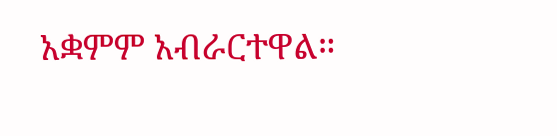አቋምም አብራርተዋል።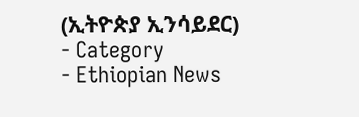(ኢትዮጵያ ኢንሳይደር)
- Category
- Ethiopian News